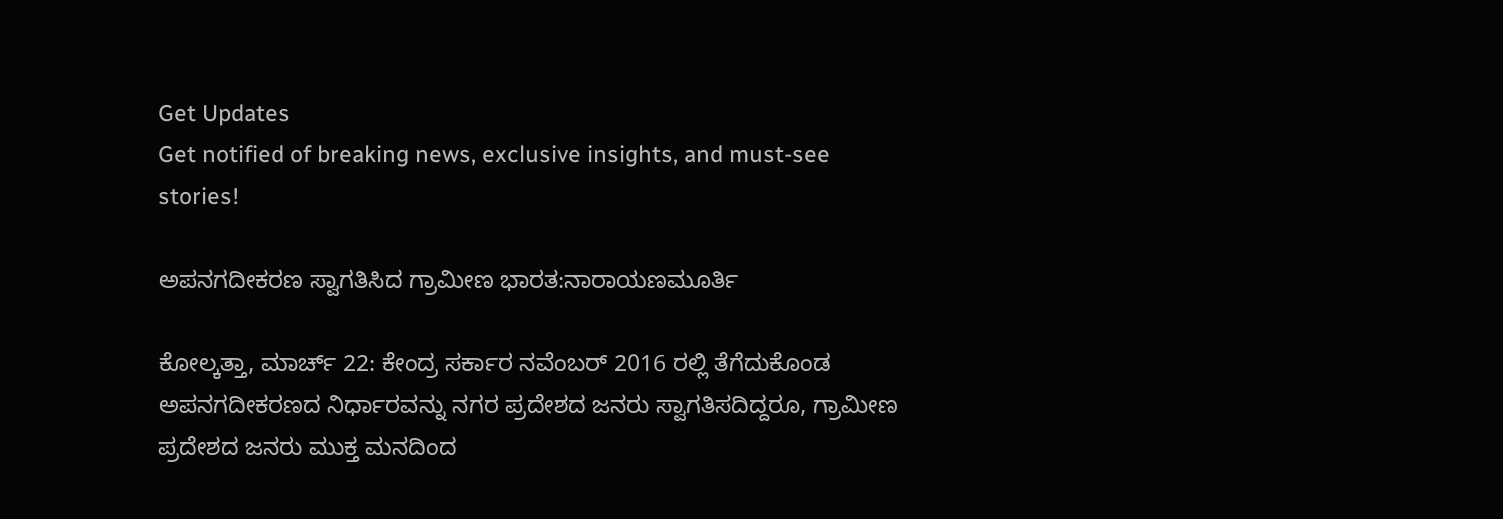Get Updates
Get notified of breaking news, exclusive insights, and must-see stories!

ಅಪನಗದೀಕರಣ ಸ್ವಾಗತಿಸಿದ ಗ್ರಾಮೀಣ ಭಾರತ:ನಾರಾಯಣಮೂರ್ತಿ

ಕೋಲ್ಕತ್ತಾ, ಮಾರ್ಚ್ 22: ಕೇಂದ್ರ ಸರ್ಕಾರ ನವೆಂಬರ್ 2016 ರಲ್ಲಿ ತೆಗೆದುಕೊಂಡ ಅಪನಗದೀಕರಣದ ನಿರ್ಧಾರವನ್ನು ನಗರ ಪ್ರದೇಶದ ಜನರು ಸ್ವಾಗತಿಸದಿದ್ದರೂ, ಗ್ರಾಮೀಣ ಪ್ರದೇಶದ ಜನರು ಮುಕ್ತ ಮನದಿಂದ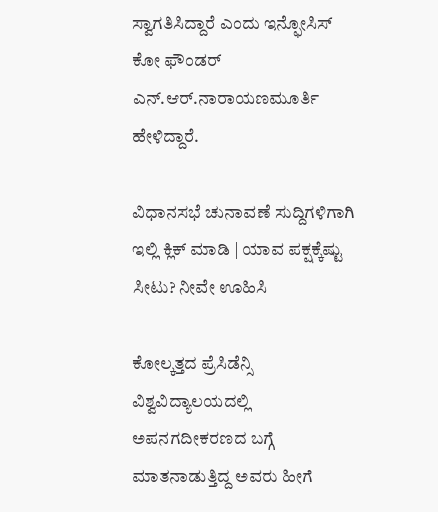ಸ್ವಾಗತಿಸಿದ್ದಾರೆ ಎಂದು ಇನ್ಫೋಸಿಸ್ ಕೋ ಫೌಂಡರ್ ಎನ್.ಆರ್.ನಾರಾಯಣಮೂರ್ತಿ ಹೇಳಿದ್ದಾರೆ.

ವಿಧಾನಸಭೆ ಚುನಾವಣೆ ಸುದ್ದಿಗಳಿಗಾಗಿ ಇಲ್ಲಿ ಕ್ಲಿಕ್ ಮಾಡಿ | ಯಾವ ಪಕ್ಷಕ್ಕೆಷ್ಟು ಸೀಟು? ನೀವೇ ಊಹಿಸಿ

ಕೋಲ್ಕತ್ತದ ಪ್ರೆಸಿಡೆನ್ಸಿ ವಿಶ್ವವಿದ್ಯಾಲಯದಲ್ಲಿ ಅಪನಗದೀಕರಣದ ಬಗ್ಗೆ ಮಾತನಾಡುತ್ತಿದ್ದ ಅವರು ಹೀಗೆ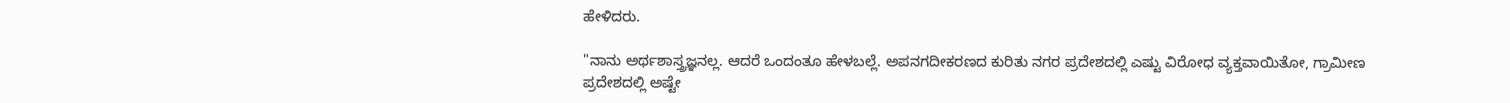ಹೇಳಿದರು.

"ನಾನು ಅರ್ಥಶಾಸ್ತ್ರಜ್ಞನಲ್ಲ. ಆದರೆ ಒಂದಂತೂ ಹೇಳಬಲ್ಲೆ. ಅಪನಗದೀಕರಣದ ಕುರಿತು ನಗರ ಪ್ರದೇಶದಲ್ಲಿ ಎಷ್ಟು ವಿರೋಧ ವ್ಯಕ್ತವಾಯಿತೋ, ಗ್ರಾಮೀಣ ಪ್ರದೇಶದಲ್ಲಿ ಅಷ್ಟೇ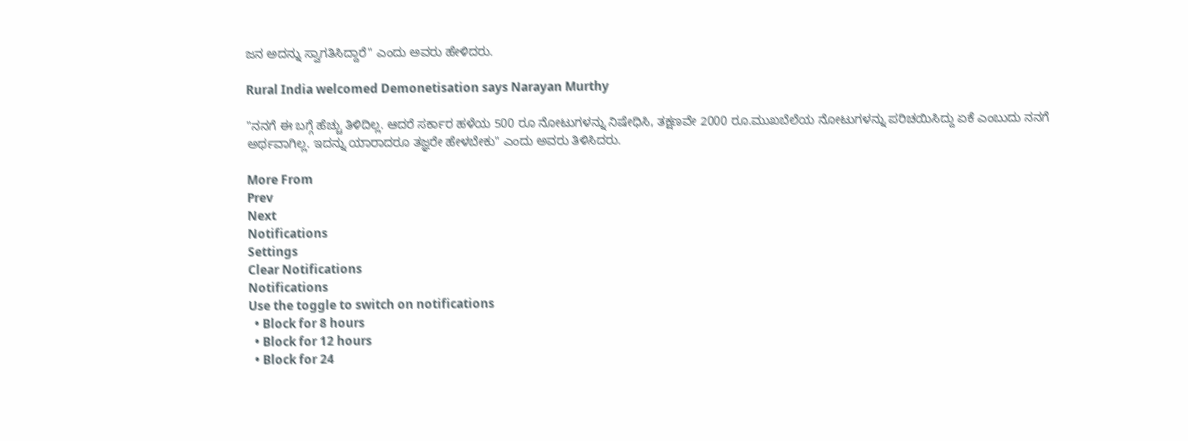ಜನ ಅದನ್ನು ಸ್ವಾಗತಿಸಿದ್ದಾರೆ" ಎಂದು ಅವರು ಹೇಳಿದರು.

Rural India welcomed Demonetisation says Narayan Murthy

"ನನಗೆ ಈ ಬಗ್ಗೆ ಹೆಚ್ಚು ತಿಳಿದಿಲ್ಲ. ಆದರೆ ಸರ್ಕಾರ ಹಳೆಯ 500 ರೂ ನೋಟುಗಳನ್ನು ನಿಷೇಧಿಸಿ, ತಕ್ಷಣವೇ 2000 ರೂ.ಮುಖಬೆಲೆಯ ನೋಟುಗಳನ್ನು ಪರಿಚಯಿಸಿದ್ದು ಏಕೆ ಎಂಬುದು ನನಗೆ ಅರ್ಥವಾಗಿಲ್ಲ. ಇದನ್ನು ಯಾರಾದರೂ ತಜ್ಞರೇ ಹೇಳಬೇಕು" ಎಂದು ಅವರು ತಿಳಿಸಿದರು.

More From
Prev
Next
Notifications
Settings
Clear Notifications
Notifications
Use the toggle to switch on notifications
  • Block for 8 hours
  • Block for 12 hours
  • Block for 24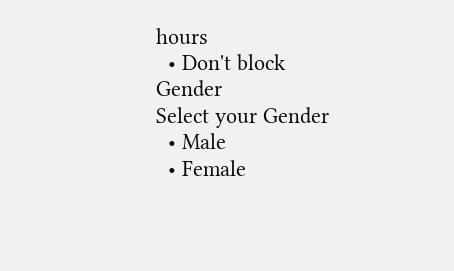hours
  • Don't block
Gender
Select your Gender
  • Male
  • Female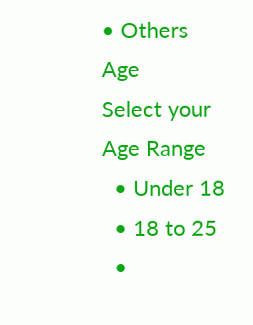• Others
Age
Select your Age Range
  • Under 18
  • 18 to 25
  •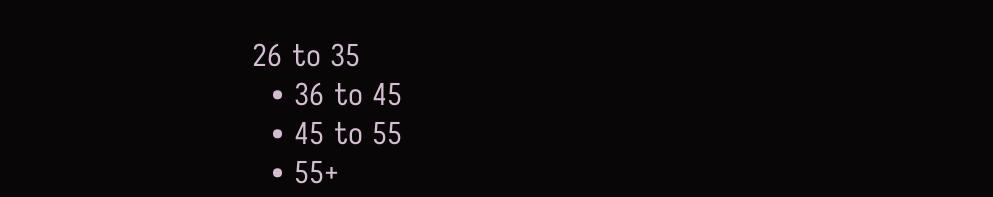26 to 35
  • 36 to 45
  • 45 to 55
  • 55+